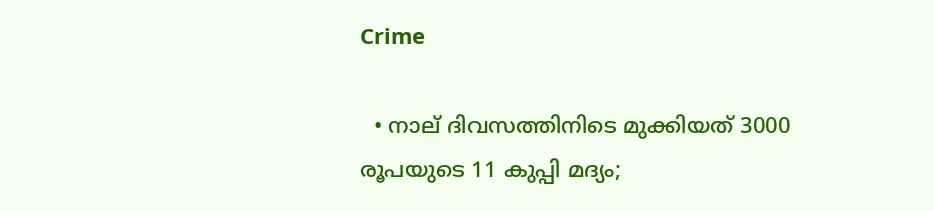Crime

  • നാല് ദിവസത്തിനിടെ മുക്കിയത് 3000 രൂപയുടെ 11 കുപ്പി മദ്യം;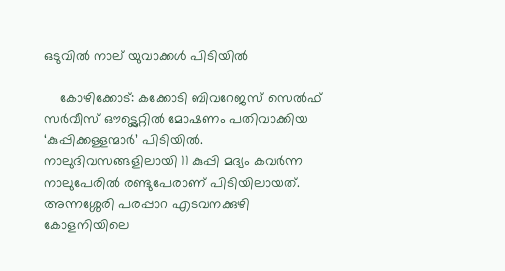ഒടുവില്‍ നാല് യുവാക്കള്‍ പിടിയില്‍

    കോഴിക്കോട്: കക്കോടി ബിവറേജസ് സെല്‍ഫ് സര്‍വീസ് ഔട്ട്ലെറ്റില്‍ മോഷണം പതിവാക്കിയ ‘കുപ്പിക്കള്ളന്മാര്‍’ പിടിയില്‍. നാലുദിവസങ്ങളിലായി 11 കുപ്പി മദ്യം കവര്‍ന്ന നാലുപേരില്‍ രണ്ടുപേരാണ് പിടിയിലായത്. അന്നശ്ശേരി പരപ്പാറ എടവനക്കുഴി കോളനിയിലെ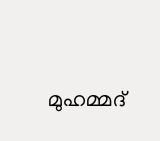മുഹമ്മദ്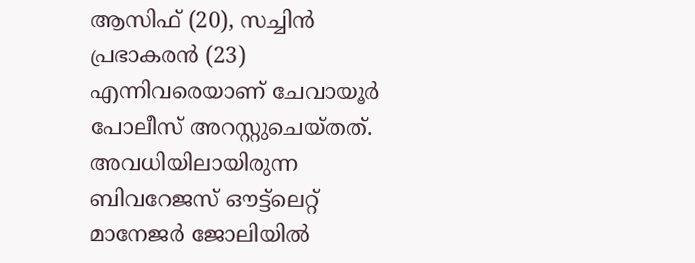ആസിഫ് (20), സച്ചിന്‍ പ്രഭാകരന്‍ (23) എന്നിവരെയാണ് ചേവായൂര്‍ പോലീസ് അറസ്റ്റുചെയ്തത്. അവധിയിലായിരുന്ന ബിവറേജസ് ഔട്ട്ലെറ്റ് മാനേജര്‍ ജോലിയില്‍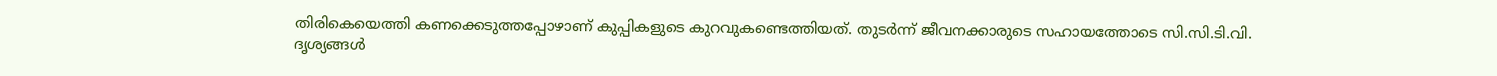തിരികെയെത്തി കണക്കെടുത്തപ്പോഴാണ് കുപ്പികളുടെ കുറവുകണ്ടെത്തിയത്. തുടര്‍ന്ന് ജീവനക്കാരുടെ സഹായത്തോടെ സി.സി.ടി.വി. ദൃശ്യങ്ങള്‍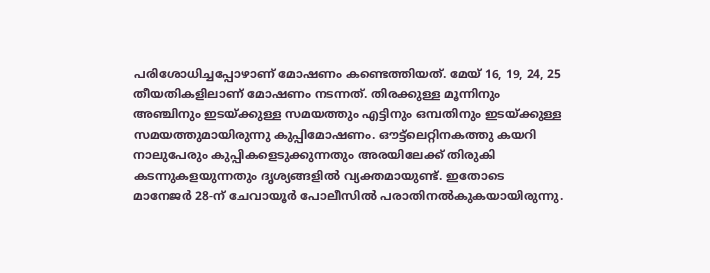പരിശോധിച്ചപ്പോഴാണ് മോഷണം കണ്ടെത്തിയത്. മേയ് 16, 19, 24, 25 തീയതികളിലാണ് മോഷണം നടന്നത്. തിരക്കുള്ള മൂന്നിനും അഞ്ചിനും ഇടയ്ക്കുള്ള സമയത്തും എട്ടിനും ഒമ്പതിനും ഇടയ്ക്കുള്ള സമയത്തുമായിരുന്നു കുപ്പിമോഷണം. ഔട്ട്ലെറ്റിനകത്തു കയറി നാലുപേരും കുപ്പികളെടുക്കുന്നതും അരയിലേക്ക് തിരുകി കടന്നുകളയുന്നതും ദൃശ്യങ്ങളില്‍ വ്യക്തമായുണ്ട്. ഇതോടെ മാനേജര്‍ 28-ന് ചേവായൂര്‍ പോലീസില്‍ പരാതിനല്‍കുകയായിരുന്നു.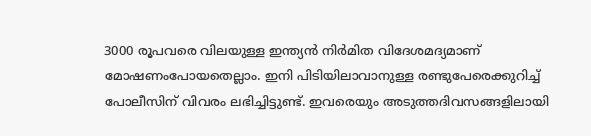3000 രൂപവരെ വിലയുള്ള ഇന്ത്യന്‍ നിര്‍മിത വിദേശമദ്യമാണ് മോഷണംപോയതെല്ലാം. ഇനി പിടിയിലാവാനുള്ള രണ്ടുപേരെക്കുറിച്ച് പോലീസിന് വിവരം ലഭിച്ചിട്ടുണ്ട്. ഇവരെയും അടുത്തദിവസങ്ങളിലായി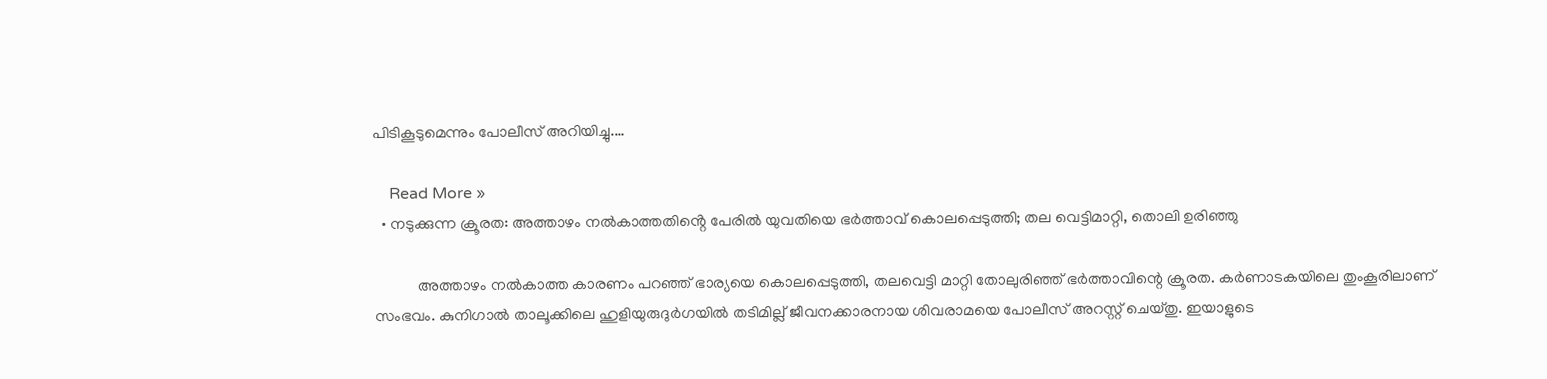പിടികൂടുമെന്നും പോലീസ് അറിയിച്ചു.…

    Read More »
  • നടുക്കുന്ന ക്രൂരത: അത്താഴം നൽകാത്തതിൻ്റെ പേരിൽ യുവതിയെ ഭർത്താവ് കൊലപ്പെടുത്തി; തല വെട്ടിമാറ്റി, തൊലി ഉരിഞ്ഞു

           അത്താഴം നല്‍കാത്ത കാരണം പറഞ്ഞ് ഭാര്യയെ കൊലപ്പെടുത്തി, തലവെട്ടി മാറ്റി തോലുരിഞ്ഞ് ഭര്‍ത്താവിന്റെ ക്രൂരത. കര്‍ണാടകയിലെ തുംകൂരിലാണ് സംഭവം. കുനിഗാല്‍ താലൂക്കിലെ ഹുളിയുരുദുര്‍ഗയില്‍ തടിമില്ല് ജീവനക്കാരനായ ശിവരാമയെ പോലീസ് അറസ്റ്റ് ചെയ്തു. ഇയാളുടെ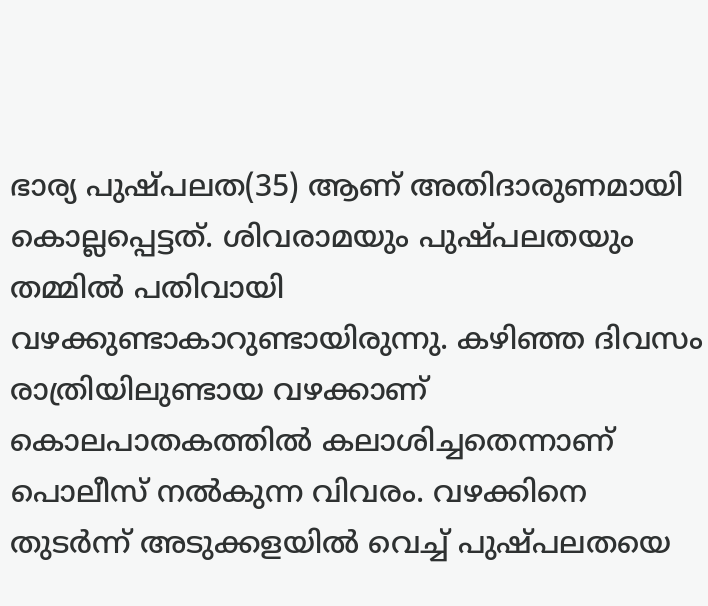ഭാര്യ പുഷ്പലത(35) ആണ് അതിദാരുണമായി കൊല്ലപ്പെട്ടത്. ശിവരാമയും പുഷ്പലതയും തമ്മില്‍ പതിവായി വഴക്കുണ്ടാകാറുണ്ടായിരുന്നു. കഴിഞ്ഞ ദിവസം രാത്രിയിലുണ്ടായ വഴക്കാണ് കൊലപാതകത്തില്‍ കലാശിച്ചതെന്നാണ് പൊലീസ് നൽകുന്ന വിവരം. വഴക്കിനെ തുടര്‍ന്ന് അടുക്കളയില്‍ വെച്ച് പുഷ്പലതയെ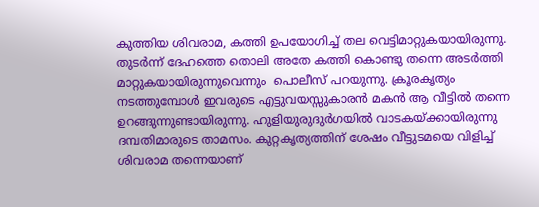കുത്തിയ ശിവരാമ, കത്തി ഉപയോഗിച്ച് തല വെട്ടിമാറ്റുകയായിരുന്നു. തുടര്‍ന്ന് ദേഹത്തെ തൊലി അതേ കത്തി കൊണ്ടു തന്നെ അടര്‍ത്തി മാറ്റുകയായിരുന്നുവെന്നും  പൊലീസ് പറയുന്നു. ക്രൂരകൃത്യം നടത്തുമ്പോള്‍ ഇവരുടെ എട്ടുവയസ്സുകാരന്‍ മകന്‍ ആ വീട്ടില്‍ തന്നെ ഉറങ്ങുന്നുണ്ടായിരുന്നു. ഹുളിയുരുദുര്‍ഗയില്‍ വാടകയ്ക്കായിരുന്നു ദമ്പതിമാരുടെ താമസം. കുറ്റകൃത്യത്തിന് ശേഷം വീട്ടുടമയെ വിളിച്ച് ശിവരാമ തന്നെയാണ്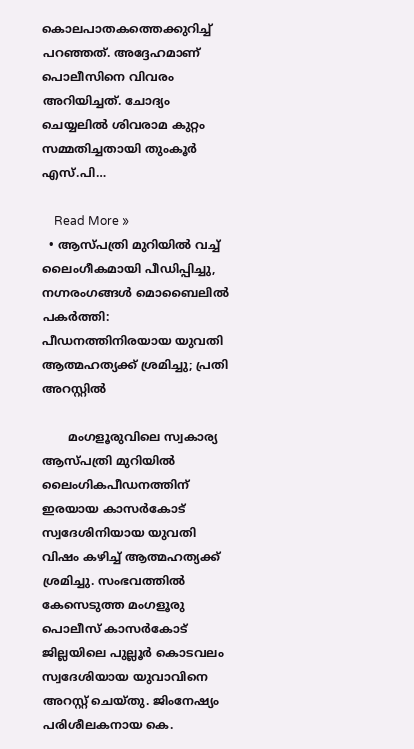കൊലപാതകത്തെക്കുറിച്ച് പറഞ്ഞത്. അദ്ദേഹമാണ്  പൊലീസിനെ വിവരം അറിയിച്ചത്. ചോദ്യം ചെയ്യലില്‍ ശിവരാമ കുറ്റം സമ്മതിച്ചതായി തുംകൂര്‍ എസ്.പി…

    Read More »
  • ആസ്പത്രി മുറിയിൽ വച്ച്  ലൈംഗീകമായി പീഡിപ്പിച്ചു, നഗ്നരംഗങ്ങള്‍ മൊബൈലില്‍  പകർത്തി: പീഡനത്തിനിരയായ യുവതി ആത്മഹത്യക്ക് ശ്രമിച്ചു; പ്രതി അറസ്റ്റില്‍

       മംഗളൂരുവിലെ സ്വകാര്യ ആസ്പത്രി മുറിയില്‍ ലൈംഗികപീഡനത്തിന് ഇരയായ കാസര്‍കോട് സ്വദേശിനിയായ യുവതി വിഷം കഴിച്ച് ആത്മഹത്യക്ക് ശ്രമിച്ചു. സംഭവത്തില്‍ കേസെടുത്ത മംഗളൂരു പൊലീസ് കാസര്‍കോട് ജില്ലയിലെ പുല്ലൂര്‍ കൊടവലം സ്വദേശിയായ യുവാവിനെ അറസ്റ്റ് ചെയ്തു. ജിംനേഷ്യം പരിശീലകനായ കെ.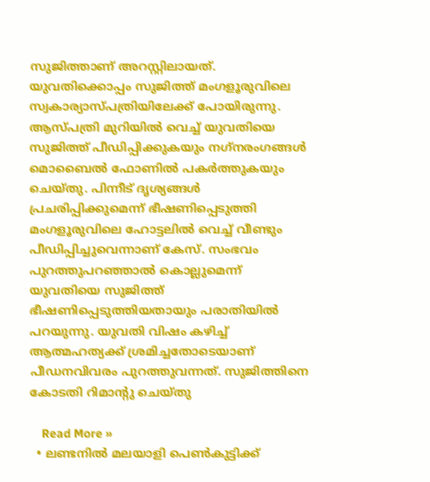സുജിത്താണ് അറസ്റ്റിലായത്. യുവതിക്കൊപ്പം സുജിത്ത് മംഗളൂരുവിലെ സ്വകാര്യാസ്പത്രിയിലേക്ക് പോയിരുന്നു. ആസ്പത്രി മുറിയില്‍ വെച്ച് യുവതിയെ സുജിത്ത് പീഡിപ്പിക്കുകയും നഗ്‌നരംഗങ്ങള്‍ മൊബൈല്‍ ഫോണില്‍ പകര്‍ത്തുകയും ചെയ്തു. പിന്നീട് ദൃശ്യങ്ങള്‍ പ്രചരിപ്പിക്കുമെന്ന് ഭീഷണിപ്പെടുത്തി മംഗളൂരുവിലെ ഹോട്ടലില്‍ വെച്ച് വീണ്ടും പീഡിപ്പിച്ചുവെന്നാണ് കേസ്. സംഭവം പുറത്തുപറഞ്ഞാല്‍ കൊല്ലുമെന്ന് യുവതിയെ സുജിത്ത് ഭീഷണിപ്പെടുത്തിയതായും പരാതിയില്‍ പറയുന്നു. യുവതി വിഷം കഴിച്ച് ആത്മഹത്യക്ക് ശ്രമിച്ചതോടെയാണ് പീഡനവിവരം പുറത്തുവന്നത്. സുജിത്തിനെ കോടതി റിമാൻ്റു ചെയ്തു

    Read More »
  • ലണ്ടനില്‍ മലയാളി പെണ്‍കുട്ടിക്ക്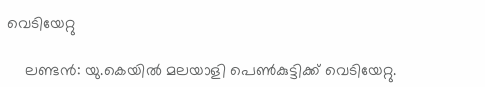വെടിയേറ്റു

    ലണ്ടന്‍: യു.കെയില്‍ മലയാളി പെണ്‍കുട്ടിക്ക് വെടിയേറ്റു.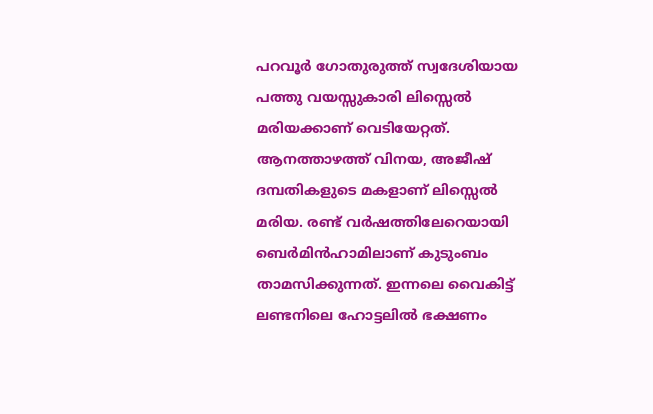പറവൂര്‍ ഗോതുരുത്ത് സ്വദേശിയായ പത്തു വയസ്സുകാരി ലിസ്സെല്‍ മരിയക്കാണ് വെടിയേറ്റത്. ആനത്താഴത്ത് വിനയ, അജീഷ് ദമ്പതികളുടെ മകളാണ് ലിസ്സെല്‍ മരിയ. രണ്ട് വര്‍ഷത്തിലേറെയായി ബെര്‍മിന്‍ഹാമിലാണ് കുടുംബം താമസിക്കുന്നത്. ഇന്നലെ വൈകിട്ട് ലണ്ടനിലെ ഹോട്ടലില്‍ ഭക്ഷണം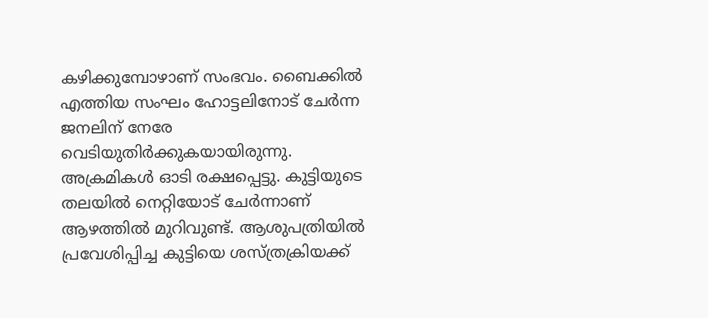കഴിക്കുമ്പോഴാണ് സംഭവം. ബൈക്കില്‍ എത്തിയ സംഘം ഹോട്ടലിനോട് ചേര്‍ന്ന ജനലിന് നേരേ വെടിയുതിര്‍ക്കുകയായിരുന്നു. അക്രമികള്‍ ഓടി രക്ഷപ്പെട്ടു. കുട്ടിയുടെ തലയില്‍ നെറ്റിയോട് ചേര്‍ന്നാണ് ആഴത്തില്‍ മുറിവുണ്ട്. ആശുപത്രിയില്‍ പ്രവേശിപ്പിച്ച കുട്ടിയെ ശസ്ത്രക്രിയക്ക്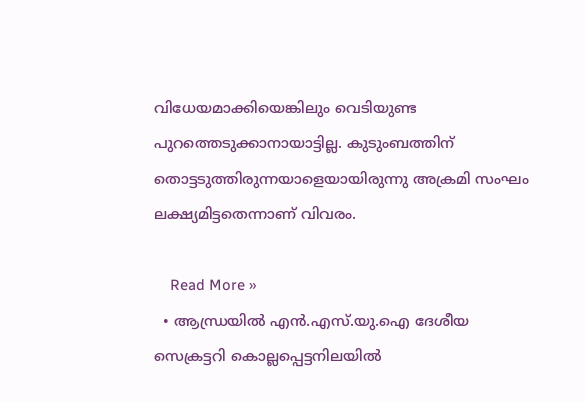വിധേയമാക്കിയെങ്കിലും വെടിയുണ്ട പുറത്തെടുക്കാനായാട്ടില്ല. കുടുംബത്തിന് തൊട്ടടുത്തിരുന്നയാളെയായിരുന്നു അക്രമി സംഘം ലക്ഷ്യമിട്ടതെന്നാണ് വിവരം.

    Read More »
  • ആന്ധ്രയില്‍ എന്‍.എസ്.യു.ഐ ദേശീയ സെക്രട്ടറി കൊല്ലപ്പെട്ടനിലയില്‍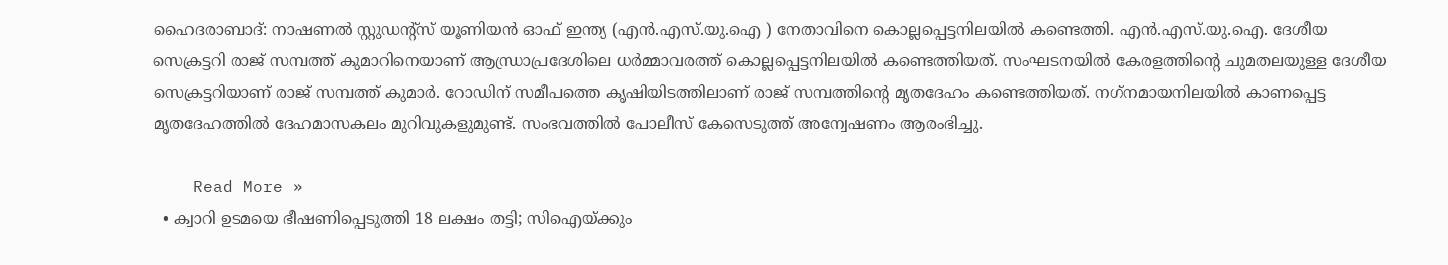ഹൈദരാബാദ്: നാഷണല്‍ സ്റ്റുഡന്റ്‌സ് യൂണിയന്‍ ഓഫ് ഇന്ത്യ (എന്‍.എസ്.യു.ഐ ) നേതാവിനെ കൊല്ലപ്പെട്ടനിലയില്‍ കണ്ടെത്തി. എന്‍.എസ്.യു.ഐ. ദേശീയ സെക്രട്ടറി രാജ് സമ്പത്ത് കുമാറിനെയാണ് ആന്ധ്രാപ്രദേശിലെ ധര്‍മ്മാവരത്ത് കൊല്ലപ്പെട്ടനിലയില്‍ കണ്ടെത്തിയത്. സംഘടനയില്‍ കേരളത്തിന്റെ ചുമതലയുള്ള ദേശീയ സെക്രട്ടറിയാണ് രാജ് സമ്പത്ത് കുമാര്‍. റോഡിന് സമീപത്തെ കൃഷിയിടത്തിലാണ് രാജ് സമ്പത്തിന്റെ മൃതദേഹം കണ്ടെത്തിയത്. നഗ്‌നമായനിലയില്‍ കാണപ്പെട്ട മൃതദേഹത്തില്‍ ദേഹമാസകലം മുറിവുകളുമുണ്ട്. സംഭവത്തില്‍ പോലീസ് കേസെടുത്ത് അന്വേഷണം ആരംഭിച്ചു.

    Read More »
  • ക്വാറി ഉടമയെ ഭീഷണിപ്പെടുത്തി 18 ലക്ഷം തട്ടി; സിഐയ്ക്കും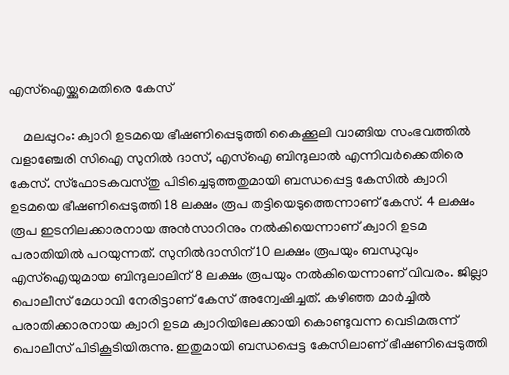എസ്‌ഐയ്ക്കുമെതിരെ കേസ്

    മലപ്പുറം: ക്വാറി ഉടമയെ ഭീഷണിപ്പെടുത്തി കൈക്കൂലി വാങ്ങിയ സംഭവത്തില്‍ വളാഞ്ചേരി സിഐ സുനില്‍ ദാസ്, എസ്‌ഐ ബിന്ദുലാല്‍ എന്നിവര്‍ക്കെതിരെ കേസ്. സ്‌ഫോടകവസ്തു പിടിച്ചെടുത്തതുമായി ബന്ധപ്പെട്ട കേസില്‍ ക്വാറി ഉടമയെ ഭീഷണിപ്പെടുത്തി 18 ലക്ഷം രൂപ തട്ടിയെടുത്തെന്നാണ് കേസ്. 4 ലക്ഷം രൂപ ഇടനിലക്കാരനായ അന്‍സാറിനും നല്‍കിയെന്നാണ് ക്വാറി ഉടമ പരാതിയില്‍ പറയുന്നത്. സുനില്‍ദാസിന് 10 ലക്ഷം രൂപയും ബന്ധുവും എസ്‌ഐയുമായ ബിന്ദുലാലിന് 8 ലക്ഷം രൂപയും നല്‍കിയെന്നാണ് വിവരം. ജില്ലാ പൊലീസ് മേധാവി നേരിട്ടാണ് കേസ് അന്വേഷിച്ചത്. കഴിഞ്ഞ മാര്‍ച്ചില്‍ പരാതിക്കാരനായ ക്വാറി ഉടമ ക്വാറിയിലേക്കായി കൊണ്ടുവന്ന വെടിമരുന്ന് പൊലീസ് പിടികൂടിയിരുന്നു. ഇതുമായി ബന്ധപ്പെട്ട കേസിലാണ് ഭീഷണിപ്പെടുത്തി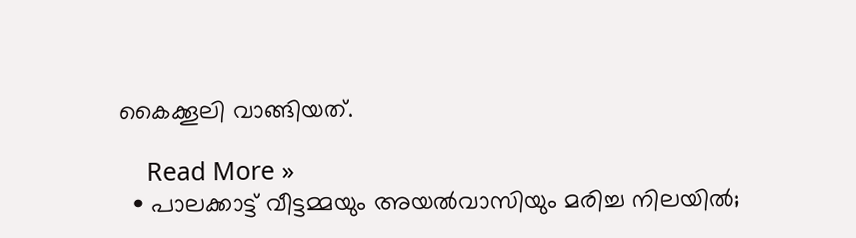കൈക്കൂലി വാങ്ങിയത്.

    Read More »
  • പാലക്കാട്ട് വീട്ടമ്മയും അയല്‍വാസിയും മരിച്ച നിലയില്‍;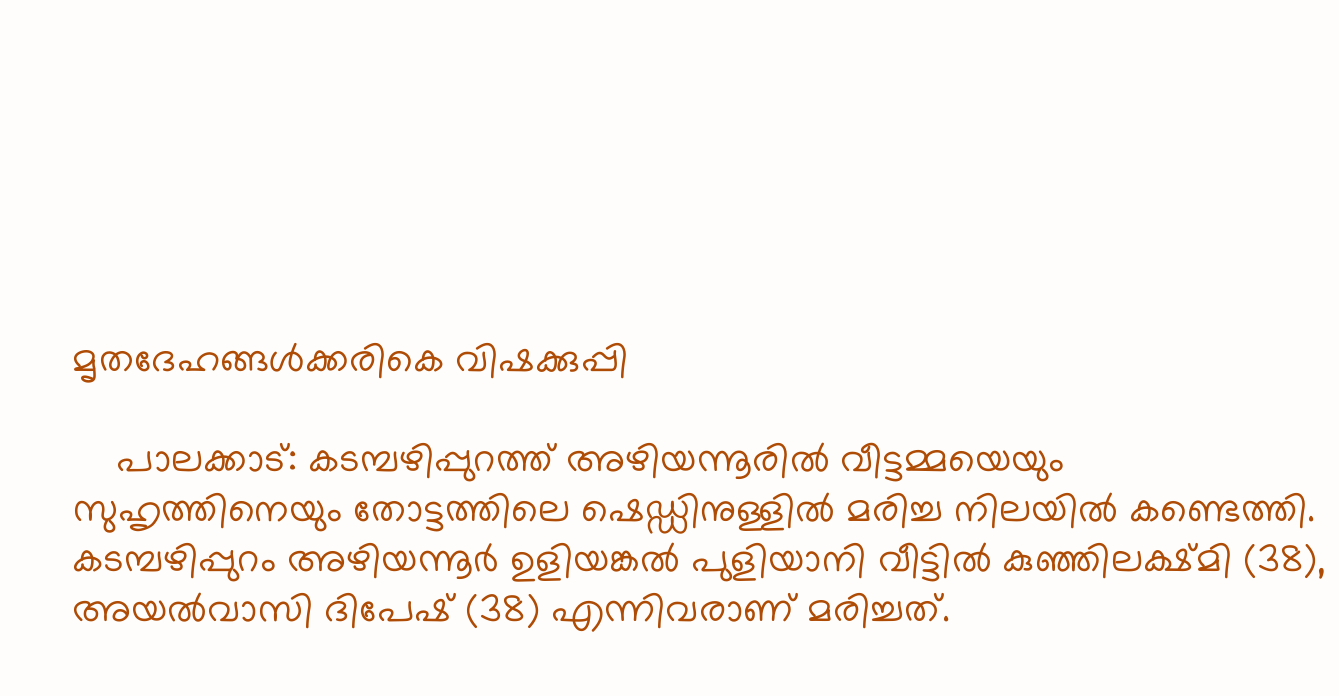മൃതദേഹങ്ങള്‍ക്കരികെ വിഷക്കുപ്പി

    പാലക്കാട്: കടമ്പഴിപ്പുറത്ത് അഴിയന്നൂരില്‍ വീട്ടമ്മയെയും സുഹൃത്തിനെയും തോട്ടത്തിലെ ഷെഡ്ഡിനുള്ളില്‍ മരിച്ച നിലയില്‍ കണ്ടെത്തി. കടമ്പഴിപ്പുറം അഴിയന്നൂര്‍ ഉളിയങ്കല്‍ പുളിയാനി വീട്ടില്‍ കുഞ്ഞിലക്ഷ്മി (38), അയല്‍വാസി ദിപേഷ് (38) എന്നിവരാണ് മരിച്ചത്.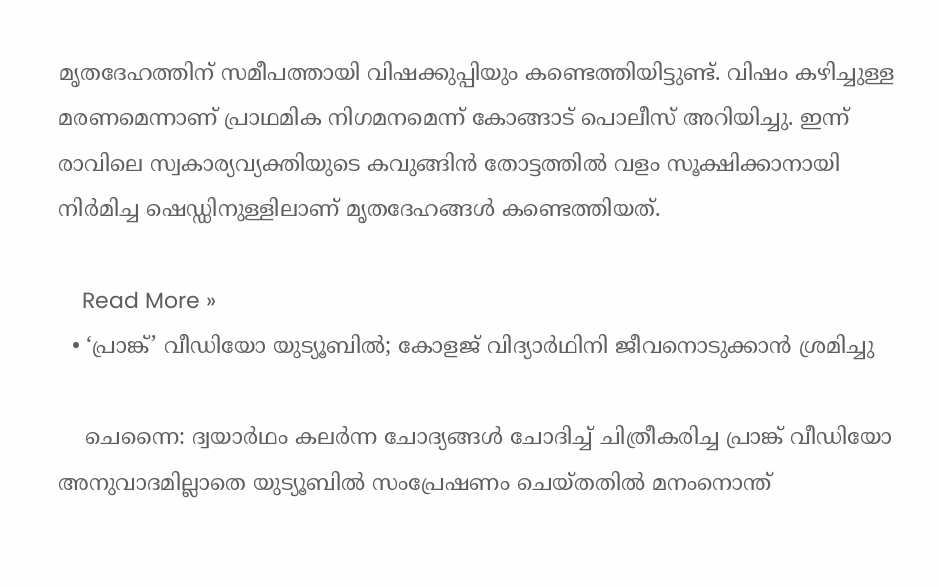മൃതദേഹത്തിന് സമീപത്തായി വിഷക്കുപ്പിയും കണ്ടെത്തിയിട്ടുണ്ട്. വിഷം കഴിച്ചുള്ള മരണമെന്നാണ് പ്രാഥമിക നിഗമനമെന്ന് കോങ്ങാട് പൊലീസ് അറിയിച്ചു. ഇന്ന് രാവിലെ സ്വകാര്യവ്യക്തിയുടെ കവുങ്ങിന്‍ തോട്ടത്തില്‍ വളം സൂക്ഷിക്കാനായി നിര്‍മിച്ച ഷെഡ്ഡിനുള്ളിലാണ് മൃതദേഹങ്ങള്‍ കണ്ടെത്തിയത്.

    Read More »
  • ‘പ്രാങ്ക്’ വീഡിയോ യുട്യൂബില്‍; കോളജ് വിദ്യാര്‍ഥിനി ജീവനൊടുക്കാന്‍ ശ്രമിച്ചു

    ചെന്നൈ: ദ്വയാര്‍ഥം കലര്‍ന്ന ചോദ്യങ്ങള്‍ ചോദിച്ച് ചിത്രീകരിച്ച പ്രാങ്ക് വീഡിയോ അനുവാദമില്ലാതെ യുട്യൂബില്‍ സംപ്രേഷണം ചെയ്തതില്‍ മനംനൊന്ത്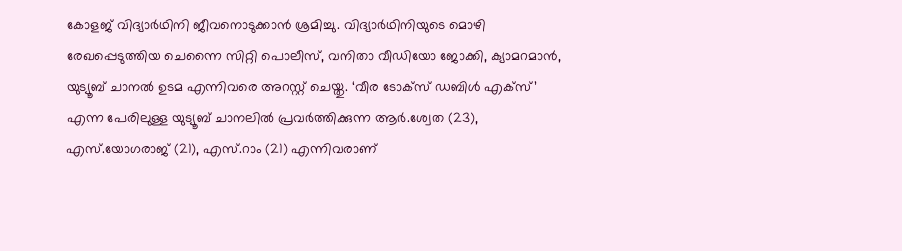കോളജ് വിദ്യാര്‍ഥിനി ജീവനൊടുക്കാന്‍ ശ്രമിച്ചു. വിദ്യാര്‍ഥിനിയുടെ മൊഴി രേഖപ്പെടുത്തിയ ചെന്നൈ സിറ്റി പൊലീസ്, വനിതാ വീഡിയോ ജോക്കി, ക്യാമറമാന്‍, യുട്യൂബ് ചാനല്‍ ഉടമ എന്നിവരെ അറസ്റ്റ് ചെയ്തു. ‘വീര ടോക്‌സ് ഡബിള്‍ എക്‌സ്’ എന്ന പേരിലുള്ള യുട്യൂബ് ചാനലില്‍ പ്രവര്‍ത്തിക്കുന്ന ആര്‍.ശ്വേത (23), എസ്.യോഗരാജ് (21), എസ്.റാം (21) എന്നിവരാണ്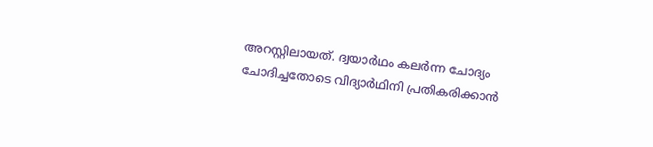അറസ്റ്റിലായത്. ദ്വയാര്‍ഥം കലര്‍ന്ന ചോദ്യം ചോദിച്ചതോടെ വിദ്യാര്‍ഥിനി പ്രതികരിക്കാന്‍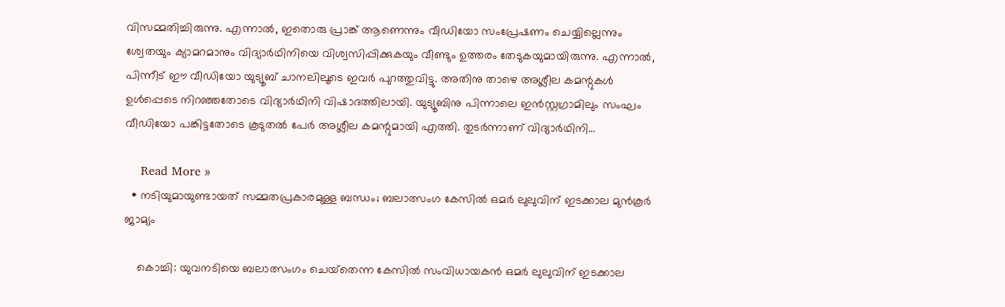വിസമ്മതിച്ചിരുന്നു. എന്നാല്‍, ഇതൊരു പ്രാങ്ക് ആണെന്നും വീഡിയോ സംപ്രേഷണം ചെയ്യില്ലെന്നും ശ്വേതയും ക്യാമറമാനും വിദ്യാര്‍ഥിനിയെ വിശ്വസിപ്പിക്കുകയും വീണ്ടും ഉത്തരം തേടുകയുമായിരുന്നു. എന്നാല്‍, പിന്നീട് ഈ വീഡിയോ യുട്യൂബ് ചാനലിലൂടെ ഇവര്‍ പുറത്തുവിട്ടു. അതിനു താഴെ അശ്ലീല കമന്റുകള്‍ ഉള്‍പ്പെടെ നിറഞ്ഞതോടെ വിദ്യാര്‍ഥിനി വിഷാദത്തിലായി. യുട്യൂബിനു പിന്നാലെ ഇന്‍സ്റ്റഗ്രാമിലും സംഘം വീഡിയോ പങ്കിട്ടതോടെ കൂടുതല്‍ പേര്‍ അശ്ലീല കമന്റുമായി എത്തി. തുടര്‍ന്നാണ് വിദ്യാര്‍ഥിനി…

    Read More »
  • നടിയുമായുണ്ടായത് സമ്മതപ്രകാരമുള്ള ബന്ധം; ബലാത്സംഗ കേസില്‍ ഒമര്‍ ലുലുവിന് ഇടക്കാല മുന്‍കൂര്‍ ജാമ്യം

    കൊച്ചി: യുവനടിയെ ബലാത്സംഗം ചെയ്‌തെന്ന കേസില്‍ സംവിധായകന്‍ ഒമര്‍ ലുലുവിന് ഇടക്കാല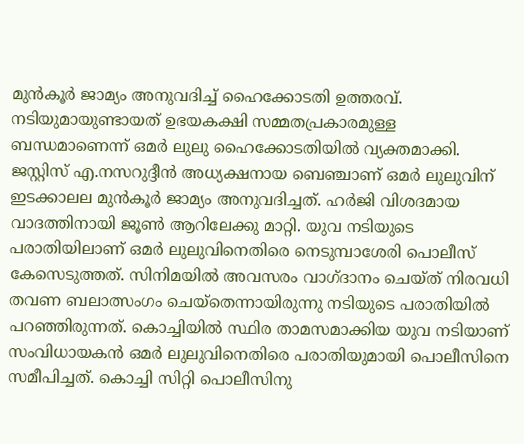മുന്‍കൂര്‍ ജാമ്യം അനുവദിച്ച് ഹൈക്കോടതി ഉത്തരവ്. നടിയുമായുണ്ടായത് ഉഭയകക്ഷി സമ്മതപ്രകാരമുള്ള ബന്ധമാണെന്ന് ഒമര്‍ ലുലു ഹൈക്കോടതിയില്‍ വ്യക്തമാക്കി. ജസ്റ്റിസ് എ.നസറുദ്ദീന്‍ അധ്യക്ഷനായ ബെഞ്ചാണ് ഒമര്‍ ലുലുവിന് ഇടക്കാലല മുന്‍കൂര്‍ ജാമ്യം അനുവദിച്ചത്. ഹര്‍ജി വിശദമായ വാദത്തിനായി ജൂണ്‍ ആറിലേക്കു മാറ്റി. യുവ നടിയുടെ പരാതിയിലാണ് ഒമര്‍ ലുലുവിനെതിരെ നെടുമ്പാശേരി പൊലീസ് കേസെടുത്തത്. സിനിമയില്‍ അവസരം വാഗ്ദാനം ചെയ്ത് നിരവധി തവണ ബലാത്സംഗം ചെയ്‌തെന്നായിരുന്നു നടിയുടെ പരാതിയില്‍ പറഞ്ഞിരുന്നത്. കൊച്ചിയില്‍ സ്ഥിര താമസമാക്കിയ യുവ നടിയാണ് സംവിധായകന്‍ ഒമര്‍ ലുലുവിനെതിരെ പരാതിയുമായി പൊലീസിനെ സമീപിച്ചത്. കൊച്ചി സിറ്റി പൊലീസിനു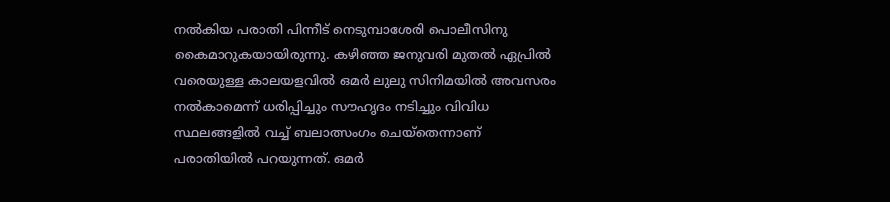നല്‍കിയ പരാതി പിന്നീട് നെടുമ്പാശേരി പൊലീസിനു കൈമാറുകയായിരുന്നു. കഴിഞ്ഞ ജനുവരി മുതല്‍ ഏപ്രില്‍ വരെയുള്ള കാലയളവില്‍ ഒമര്‍ ലുലു സിനിമയില്‍ അവസരം നല്‍കാമെന്ന് ധരിപ്പിച്ചും സൗഹൃദം നടിച്ചും വിവിധ സ്ഥലങ്ങളില്‍ വച്ച് ബലാത്സംഗം ചെയ്‌തെന്നാണ് പരാതിയില്‍ പറയുന്നത്. ഒമര്‍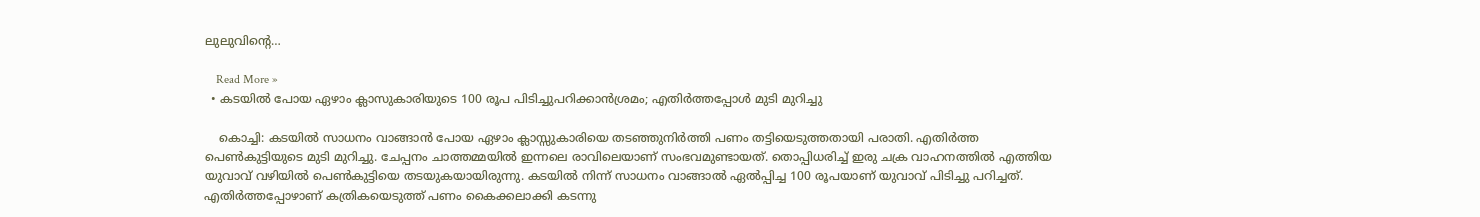ലുലുവിന്റെ…

    Read More »
  • കടയില്‍ പോയ ഏഴാം ക്ലാസുകാരിയുടെ 100 രൂപ പിടിച്ചുപറിക്കാന്‍ശ്രമം; എതിര്‍ത്തപ്പോള്‍ മുടി മുറിച്ചു

    കൊച്ചി: കടയില്‍ സാധനം വാങ്ങാന്‍ പോയ ഏഴാം ക്ലാസ്സുകാരിയെ തടഞ്ഞുനിര്‍ത്തി പണം തട്ടിയെടുത്തതായി പരാതി. എതിര്‍ത്ത പെണ്‍കുട്ടിയുടെ മുടി മുറിച്ചു. ചേപ്പനം ചാത്തമ്മയില്‍ ഇന്നലെ രാവിലെയാണ് സംഭവമുണ്ടായത്. തൊപ്പിധരിച്ച് ഇരു ചക്ര വാഹനത്തില്‍ എത്തിയ യുവാവ് വഴിയില്‍ പെണ്‍കുട്ടിയെ തടയുകയായിരുന്നു. കടയില്‍ നിന്ന് സാധനം വാങ്ങാല്‍ ഏല്‍പ്പിച്ച 100 രൂപയാണ് യുവാവ് പിടിച്ചു പറിച്ചത്. എതിര്‍ത്തപ്പോഴാണ് കത്രികയെടുത്ത് പണം കൈക്കലാക്കി കടന്നു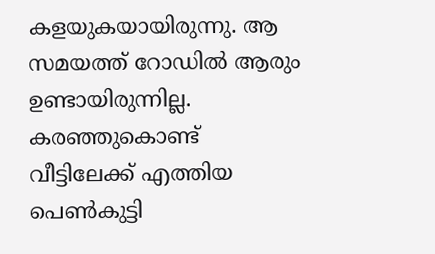കളയുകയായിരുന്നു. ആ സമയത്ത് റോഡില്‍ ആരും ഉണ്ടായിരുന്നില്ല. കരഞ്ഞുകൊണ്ട് വീട്ടിലേക്ക് എത്തിയ പെണ്‍കുട്ടി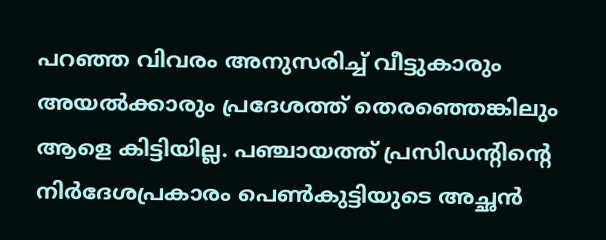പറഞ്ഞ വിവരം അനുസരിച്ച് വീട്ടുകാരും അയല്‍ക്കാരും പ്രദേശത്ത് തെരഞ്ഞെങ്കിലും ആളെ കിട്ടിയില്ല. പഞ്ചായത്ത് പ്രസിഡന്റിന്റെ നിര്‍ദേശപ്രകാരം പെണ്‍കുട്ടിയുടെ അച്ഛന്‍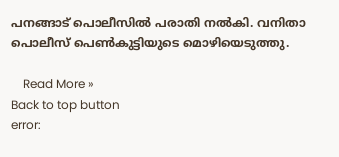പനങ്ങാട് പൊലീസില്‍ പരാതി നല്‍കി. വനിതാ പൊലീസ് പെണ്‍കുട്ടിയുടെ മൊഴിയെടുത്തു.

    Read More »
Back to top button
error: